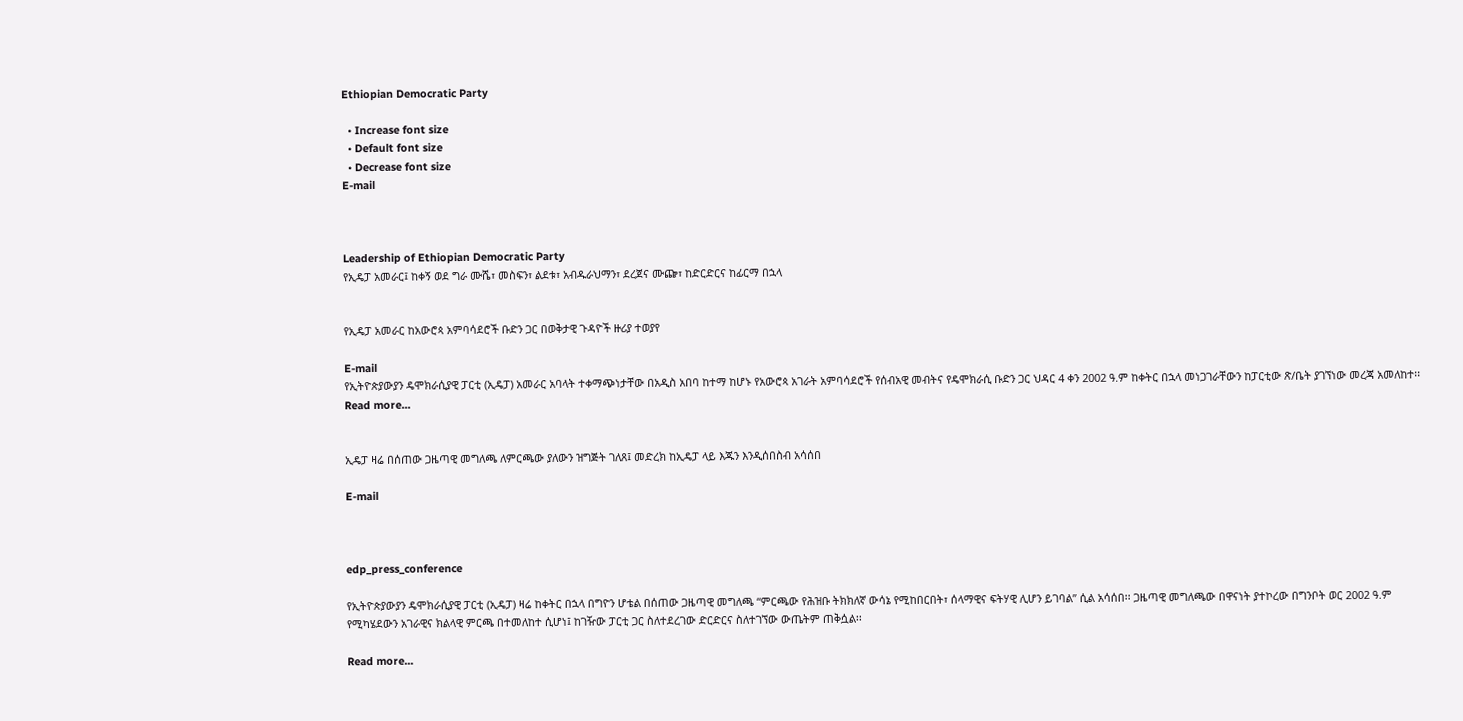Ethiopian Democratic Party

  • Increase font size
  • Default font size
  • Decrease font size
E-mail



Leadership of Ethiopian Democratic Party
የኢዴፓ አመራር፤ ከቀኝ ወደ ግራ ሙሼ፣ መስፍን፣ ልደቱ፣ አብዱራህማን፣ ደረጀና ሙጬ፣ ከድርድርና ከፊርማ በኋላ


የኢዴፓ አመራር ከአውሮጳ አምባሳደሮች ቡድን ጋር በወቅታዊ ጉዳዮች ዙሪያ ተወያየ

E-mail
የኢትዮጵያውያን ዴሞክራሲያዊ ፓርቲ (ኢዴፓ) አመራር አባላት ተቀማጭነታቸው በአዲስ አበባ ከተማ ከሆኑ የአውሮጳ አገራት አምባሳደሮች የሰብአዊ መብትና የዴሞክራሲ ቡድን ጋር ህዳር 4 ቀን 2002 ዓ.ም ከቀትር በኋላ መነጋገራቸውን ከፓርቲው ጽ/ቤት ያገኘነው መረጃ አመለከተ፡፡
Read more...


ኢዴፓ ዛሬ በሰጠው ጋዜጣዊ መግለጫ ለምርጫው ያለውን ዝግጅት ገለጸ፤ መድረክ ከኢዴፓ ላይ እጁን እንዲሰበስብ አሳሰበ

E-mail



edp_press_conference

የኢትዮጵያውያን ዴሞክራሲያዊ ፓርቲ (ኢዴፓ) ዛሬ ከቀትር በኋላ በግዮን ሆቴል በሰጠው ጋዜጣዊ መግለጫ “ምርጫው የሕዝቡ ትክክለኛ ውሳኔ የሚከበርበት፣ ሰላማዊና ፍትሃዊ ሊሆን ይገባል” ሲል አሳሰበ፡፡ ጋዜጣዊ መግለጫው በዋናነት ያተኮረው በግንቦት ወር 2002 ዓ.ም የሚካሄደውን አገራዊና ክልላዊ ምርጫ በተመለከተ ሲሆነ፤ ከገዥው ፓርቲ ጋር ስለተደረገው ድርድርና ስለተገኘው ውጤትም ጠቅሷል፡፡

Read more...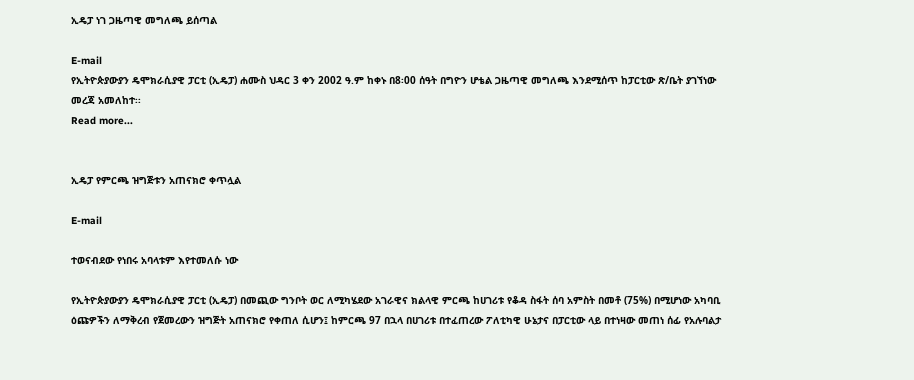ኢዴፓ ነገ ጋዜጣዊ መግለጫ ይሰጣል

E-mail
የኢትዮጵያውያን ዴሞክራሲያዊ ፓርቲ (ኢዴፓ) ሐሙስ ህዳር 3 ቀን 2002 ዓ.ም ከቀኑ በ8፡00 ሰዓት በግዮን ሆቴል ጋዜጣዊ መግለጫ እንደሚሰጥ ከፓርቲው ጽ/ቤት ያገኘነው መረጃ አመለከተ፡፡
Read more...


ኢዴፓ የምርጫ ዝግጅቱን አጠናክሮ ቀጥሏል

E-mail

ተወናብደው የነበሩ አባላቱም እየተመለሱ ነው

የኢትዮጵያውያን ዴሞክራሲያዊ ፓርቲ (ኢዴፓ) በመጪው ግንቦት ወር ለሚካሄደው አገራዊና ክልላዊ ምርጫ ከሀገሪቱ የቆዳ ስፋት ሰባ አምስት በመቶ (75%) በሚሆነው አካባቢ ዕጩዎችን ለማቅረብ የጀመረውን ዝግጅት አጠናክሮ የቀጠለ ሲሆን፤ ከምርጫ 97 በኋላ በሀገሪቱ በተፈጠረው ፖለቲካዊ ሁኔታና በፓርቲው ላይ በተነዛው መጠነ ሰፊ የአሉባልታ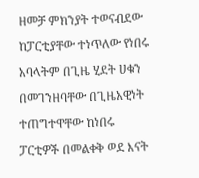ዘመቻ ምክንያት ተወናብደው ከፓርቲያቸው ተነጥለው የነበሩ አባላትም በጊዜ ሂደት ሀቁን በመገንዘባቸው በጊዜአዊነት ተጠግተዋቸው ከነበሩ ፓርቲዎች በመልቀቅ ወደ እናት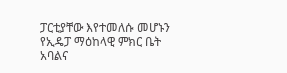ፓርቲያቸው እየተመለሱ መሆኑን የኢዴፓ ማዕከላዊ ምክር ቤት አባልና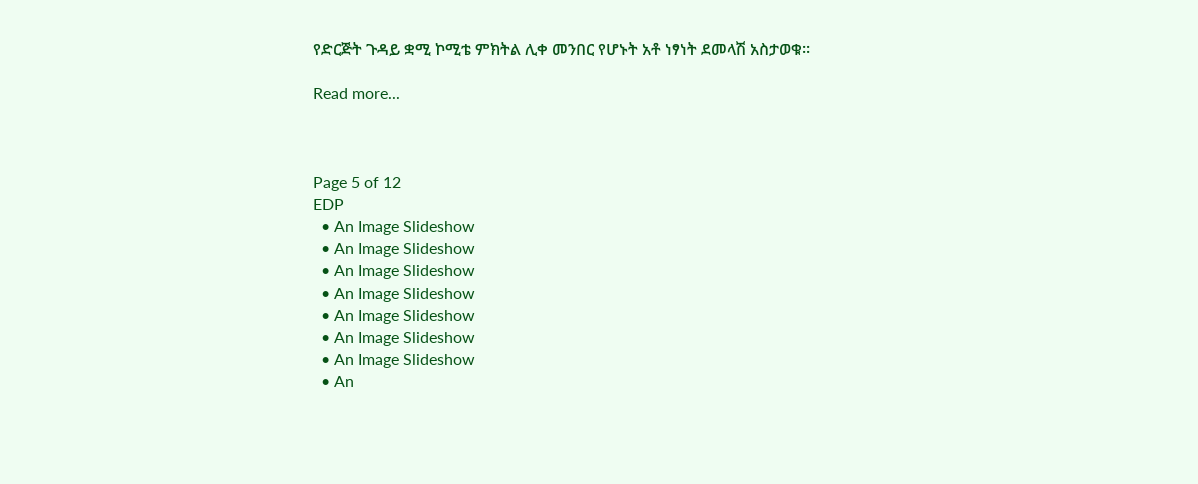የድርጅት ጉዳይ ቋሚ ኮሚቴ ምክትል ሊቀ መንበር የሆኑት አቶ ነፃነት ደመላሽ አስታወቁ፡፡

Read more...



Page 5 of 12
EDP
  • An Image Slideshow
  • An Image Slideshow
  • An Image Slideshow
  • An Image Slideshow
  • An Image Slideshow
  • An Image Slideshow
  • An Image Slideshow
  • An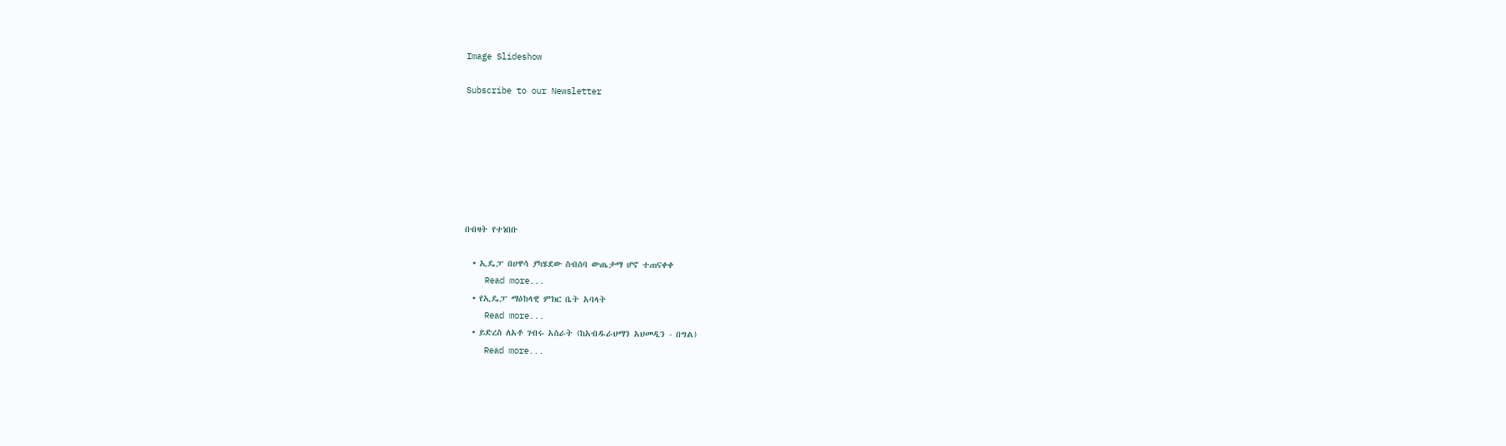Image Slideshow

Subscribe to our Newsletter







በብዛት የተነበቡ

  • ኢዴፓ በሀዋሳ ያካሄደው ስብሰባ ውጤታማ ሆኖ ተጠናቀቀ
    Read more...
  • የኢዴፓ ማዕከላዊ ምክር ቤት አባላት
    Read more...
  • ይድረስ ለአቶ ገብሩ አስራት (ከአብዱራህማን አህመዲን - በግል)
    Read more...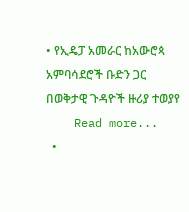• የኢዴፓ አመራር ከአውሮጳ አምባሳደሮች ቡድን ጋር በወቅታዊ ጉዳዮች ዙሪያ ተወያየ
    Read more...
  •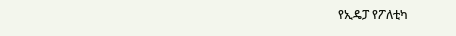የኢዴፓ የፖለቲካ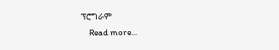ፕሮግራም
    Read more...